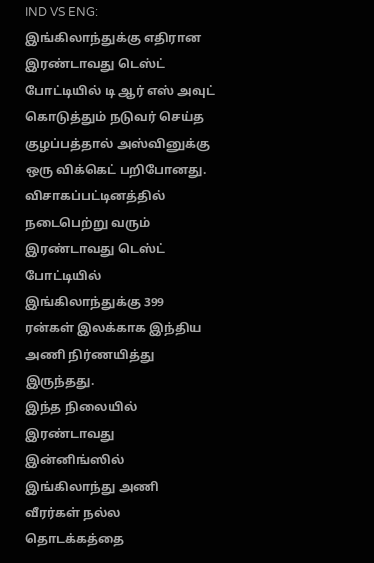IND VS ENG: இங்கிலாந்துக்கு எதிரான இரண்டாவது டெஸ்ட் போட்டியில் டி ஆர் எஸ் அவுட் கொடுத்தும் நடுவர் செய்த குழப்பத்தால் அஸ்வினுக்கு ஒரு விக்கெட் பறிபோனது. விசாகப்பட்டினத்தில் நடைபெற்று வரும் இரண்டாவது டெஸ்ட் போட்டியில் இங்கிலாந்துக்கு 399 ரன்கள் இலக்காக இந்திய அணி நிர்ணயித்து இருந்தது.
இந்த நிலையில் இரண்டாவது இன்னிங்ஸில் இங்கிலாந்து அணி வீரர்கள் நல்ல தொடக்கத்தை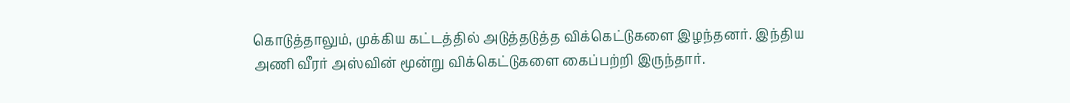கொடுத்தாலும், முக்கிய கட்டத்தில் அடுத்தடுத்த விக்கெட்டுகளை இழந்தனர். இந்திய அணி வீரர் அஸ்வின் மூன்று விக்கெட்டுகளை கைப்பற்றி இருந்தார்.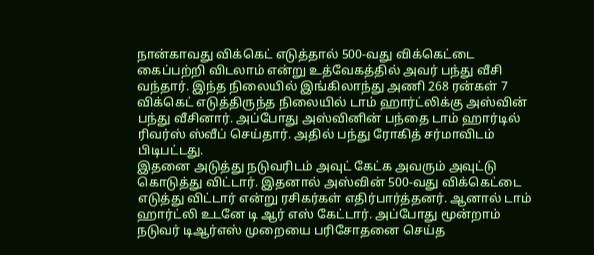நான்காவது விக்கெட் எடுத்தால் 500-வது விக்கெட்டை கைப்பற்றி விடலாம் என்று உத்வேகத்தில் அவர் பந்து வீசி வந்தார். இந்த நிலையில் இங்கிலாந்து அணி 268 ரன்கள் 7 விக்கெட் எடுத்திருந்த நிலையில் டாம் ஹார்ட்லிக்கு அஸ்வின் பந்து வீசினார். அப்போது அஸ்வினின் பந்தை டாம் ஹார்டில் ரிவர்ஸ் ஸ்வீப் செய்தார். அதில் பந்து ரோகித் சர்மாவிடம் பிடிபட்டது.
இதனை அடுத்து நடுவரிடம் அவுட் கேட்க அவரும் அவுட்டு கொடுத்து விட்டார். இதனால் அஸ்வின் 500-வது விக்கெட்டை எடுத்து விட்டார் என்று ரசிகர்கள் எதிர்பார்த்தனர். ஆனால் டாம் ஹார்ட்லி உடனே டி ஆர் எஸ் கேட்டார். அப்போது மூன்றாம் நடுவர் டிஆர்எஸ் முறையை பரிசோதனை செய்த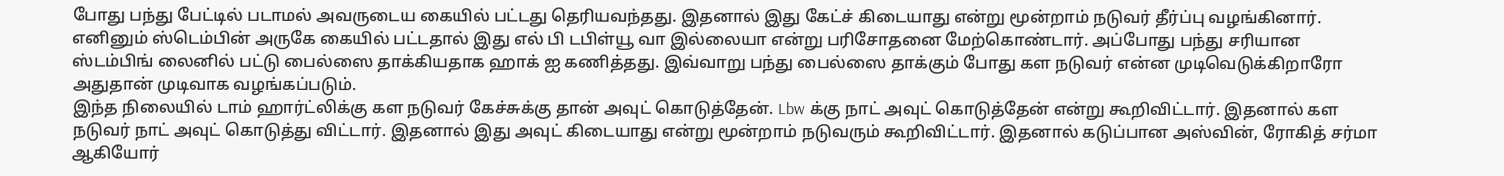போது பந்து பேட்டில் படாமல் அவருடைய கையில் பட்டது தெரியவந்தது. இதனால் இது கேட்ச் கிடையாது என்று மூன்றாம் நடுவர் தீர்ப்பு வழங்கினார்.
எனினும் ஸ்டெம்பின் அருகே கையில் பட்டதால் இது எல் பி டபிள்யூ வா இல்லையா என்று பரிசோதனை மேற்கொண்டார். அப்போது பந்து சரியான ஸ்டம்பிங் லைனில் பட்டு பைல்ஸை தாக்கியதாக ஹாக் ஐ கணித்தது. இவ்வாறு பந்து பைல்ஸை தாக்கும் போது கள நடுவர் என்ன முடிவெடுக்கிறாரோ அதுதான் முடிவாக வழங்கப்படும்.
இந்த நிலையில் டாம் ஹார்ட்லிக்கு கள நடுவர் கேச்சுக்கு தான் அவுட் கொடுத்தேன். Lbw க்கு நாட் அவுட் கொடுத்தேன் என்று கூறிவிட்டார். இதனால் கள நடுவர் நாட் அவுட் கொடுத்து விட்டார். இதனால் இது அவுட் கிடையாது என்று மூன்றாம் நடுவரும் கூறிவிட்டார். இதனால் கடுப்பான அஸ்வின், ரோகித் சர்மா ஆகியோர்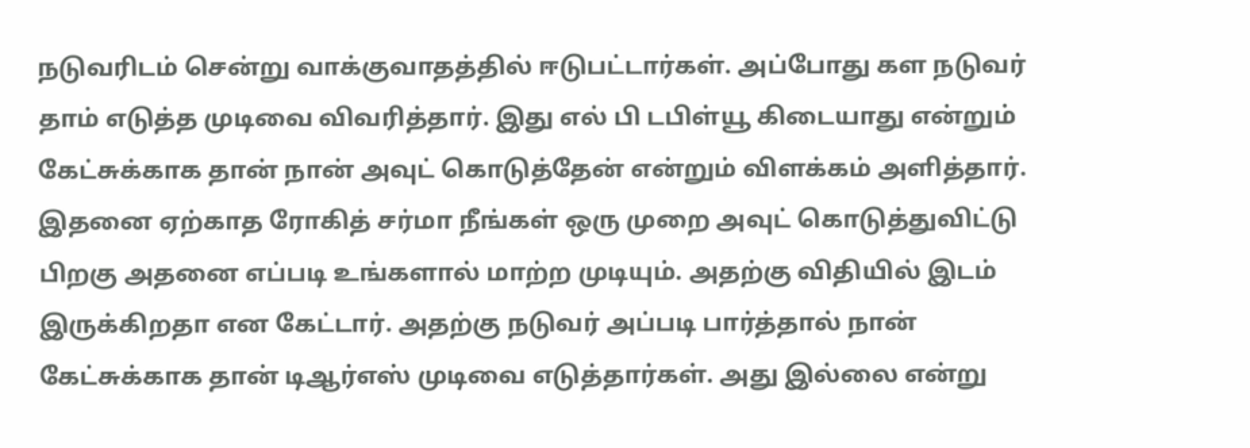நடுவரிடம் சென்று வாக்குவாதத்தில் ஈடுபட்டார்கள். அப்போது கள நடுவர் தாம் எடுத்த முடிவை விவரித்தார். இது எல் பி டபிள்யூ கிடையாது என்றும் கேட்சுக்காக தான் நான் அவுட் கொடுத்தேன் என்றும் விளக்கம் அளித்தார்.
இதனை ஏற்காத ரோகித் சர்மா நீங்கள் ஒரு முறை அவுட் கொடுத்துவிட்டு பிறகு அதனை எப்படி உங்களால் மாற்ற முடியும். அதற்கு விதியில் இடம் இருக்கிறதா என கேட்டார். அதற்கு நடுவர் அப்படி பார்த்தால் நான் கேட்சுக்காக தான் டிஆர்எஸ் முடிவை எடுத்தார்கள். அது இல்லை என்று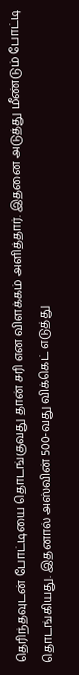தெரிந்தவுடன் போட்டியை தொடங்குவது தான் சரி என விளக்கம் அளித்தார். இதனை அடுத்து மீண்டும் போட்டி தொடங்கியது. இதனால் அஸ்வின் 500-வது விக்கெட் எடுத்து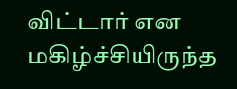விட்டார் என மகிழ்ச்சியிருந்த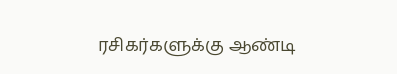ரசிகர்களுக்கு ஆண்டி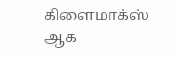கிளைமாக்ஸ் ஆக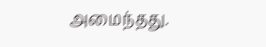அமைந்தது.